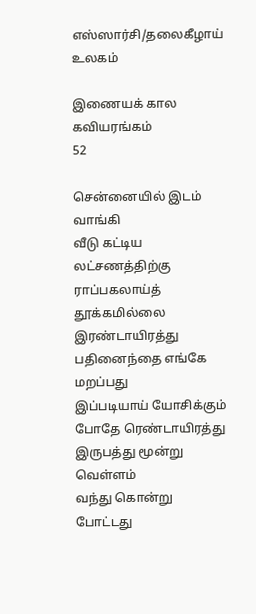எஸ்ஸார்சி/தலைகீழாய் உலகம்

இணையக் கால கவியரங்கம்
52

சென்னையில் இடம் வாங்கி
வீடு கட்டிய லட்சணத்திற்கு
ராப்பகலாய்த் தூக்கமில்லை
இரண்டாயிரத்து பதினைந்தை எங்கே மறப்பது
இப்படியாய் யோசிக்கும் போதே ரெண்டாயிரத்து
இருபத்து மூன்று வெள்ளம்
வந்து கொன்று போட்டது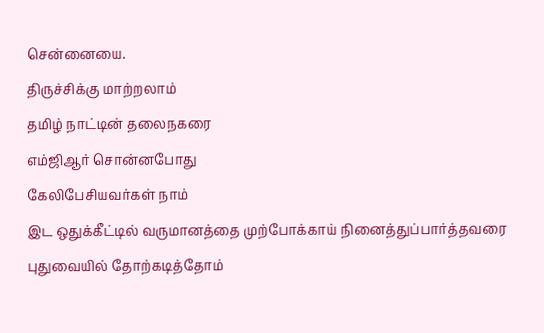சென்னையை.
திருச்சிக்கு மாற்றலாம்
தமிழ் நாட்டின் தலைநகரை
எம்ஜிஆர் சொன்னபோது
கேலிபேசியவர்கள் நாம்
இட ஒதுக்கீட்டில் வருமானத்தை முற்போக்காய் நினைத்துப்பார்த்தவரை
புதுவையில் தோற்கடித்தோம்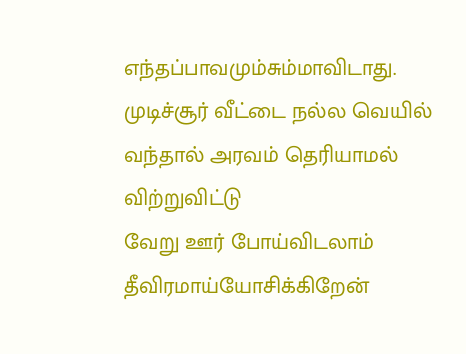எந்தப்பாவமும்சும்மாவிடாது.
முடிச்சூர் வீட்டை நல்ல வெயில்
வந்தால் அரவம் தெரியாமல் விற்றுவிட்டு
வேறு ஊர் போய்விடலாம்
தீவிரமாய்யோசிக்கிறேன்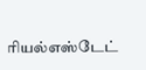ரியல்எஸ்டேட்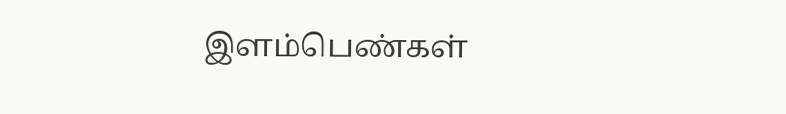இளம்பெண்கள்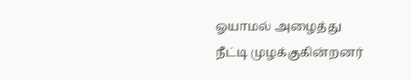ஓயாமல் அழைத்து
நீட்டி முழக்குகின்றனர்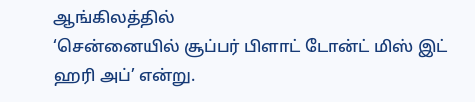ஆங்கிலத்தில்
‘சென்னையில் சூப்பர் பிளாட் டோன்ட் மிஸ் இட் ஹரி அப்’ என்று.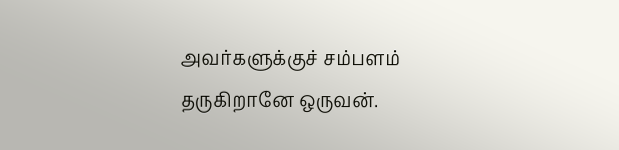அவர்களுக்குச் சம்பளம்
தருகிறானே ஒருவன்.